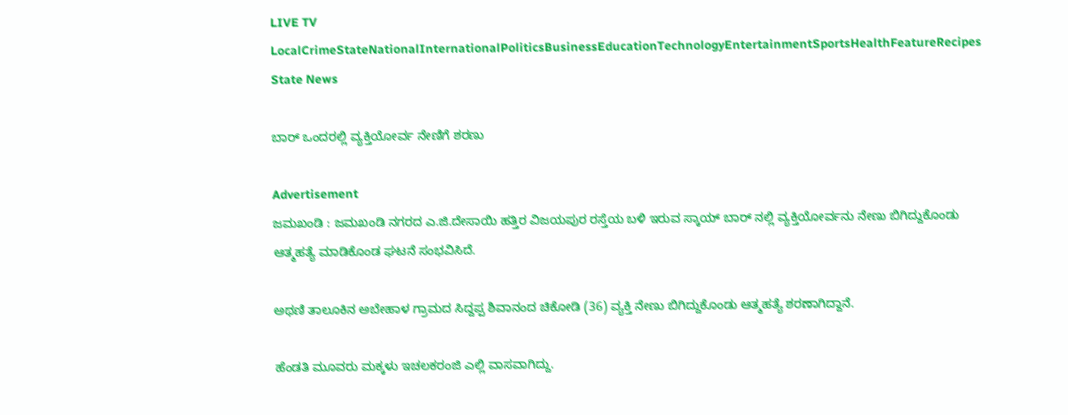LIVE TV LocalCrimeStateNationalInternationalPoliticsBusinessEducationTechnologyEntertainmentSportsHealthFeatureRecipes
State News

ಬಾರ್ ಒಂದರಲ್ಲಿ ವ್ಯಕ್ತಿಯೋರ್ವ ನೇಣಿಗೆ ಶರಣು

Advertisement
ಜಮಖಂಡಿ : ಜಮಖಂಡಿ ನಗರದ ಎ.ಜಿ.ದೇಸಾಯಿ ಹತ್ತಿರ ವಿಜಯಪುರ ರಸ್ತೆಯ ಬಳಿ ಇರುವ ಸ್ಕಾಯ್ ಬಾರ್ ನಲ್ಲಿ ವ್ಯಕ್ತಿಯೋರ್ವನು ನೇಣು ಬಿಗಿದ್ದುಕೊಂಡು ಆತ್ಮಹತ್ಯೆ ಮಾಡಿಕೊಂಡ ಘಟನೆ ಸಂಭವಿಸಿದೆ.

ಅಥಣಿ ತಾಲೂಕಿನ ಅಬೇಹಾಳ ಗ್ರಾಮದ ಸಿದ್ದಪ್ಪ ಶಿವಾನಂದ ಚಿಕೋಡಿ (36) ವ್ಯಕ್ತಿ ನೇಣು ಬಿಗಿದ್ದುಕೊಂಡು ಆತ್ಮಹತ್ಯೆ ಶರಣಾಗಿದ್ದಾನೆ.

ಹೆಂಡತಿ ಮೂವರು ಮಕ್ಕಳು ಇಚಲಕರಂಜಿ ಎಲ್ಲಿ ವಾಸವಾಗಿದ್ದು.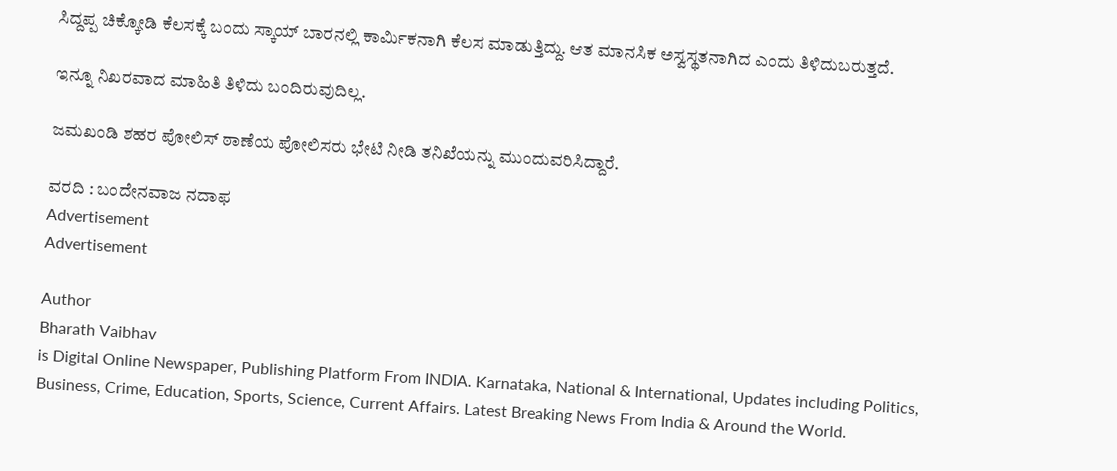ಸಿದ್ದಪ್ಪ ಚಿಕ್ಕೋಡಿ ಕೆಲಸಕ್ಕೆ ಬಂದು ಸ್ಕಾಯ್ ಬಾರನಲ್ಲಿ ಕಾರ್ಮಿಕನಾಗಿ ಕೆಲಸ ಮಾಡುತ್ತಿದ್ದು. ಆತ ಮಾನಸಿಕ ಅಸ್ವಸ್ಥತನಾಗಿದ ಎಂದು ತಿಳಿದುಬರುತ್ತದೆ.

ಇನ್ನೂ ನಿಖರವಾದ ಮಾಹಿತಿ ತಿಳಿದು ಬಂದಿರುವುದಿಲ್ಲ.

ಜಮಖಂಡಿ ಶಹರ ಪೋಲಿಸ್ ಠಾಣೆಯ ಪೋಲಿಸರು ಭೇಟಿ ನೀಡಿ ತನಿಖೆಯನ್ನು ಮುಂದುವರಿಸಿದ್ದಾರೆ.

ವರದಿ : ಬಂದೇನವಾಜ ನದಾಫ
Advertisement
Advertisement

Author
Bharath Vaibhav
is Digital Online Newspaper, Publishing Platform From INDIA. Karnataka, National & International, Updates including Politics, Business, Crime, Education, Sports, Science, Current Affairs. Latest Breaking News From India & Around the World.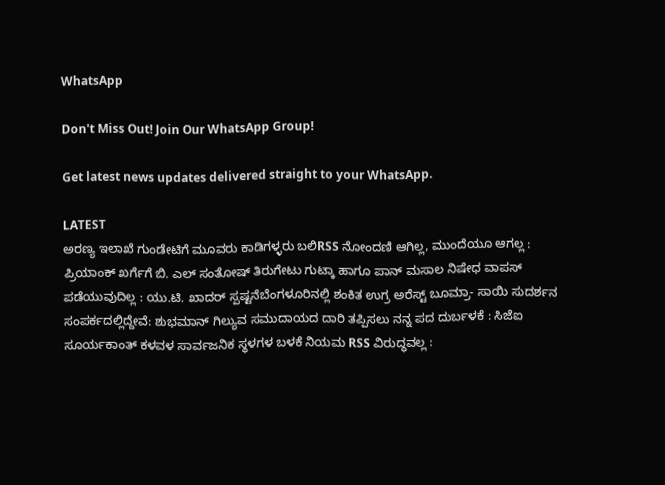WhatsApp

Don't Miss Out! Join Our WhatsApp Group!

Get latest news updates delivered straight to your WhatsApp.

LATEST
ಅರಣ್ಯ ಇಲಾಖೆ ಗುಂಡೇಟಿಗೆ ಮೂವರು ಕಾಡಿಗಳ್ಳರು ಬಲಿRSS ನೋಂದಣಿ ಆಗಿಲ್ಲ, ಮುಂದೆಯೂ ಆಗಲ್ಲ : ಪ್ರಿಯಾಂಕ್ ಖರ್ಗೆಗೆ ಬಿ. ಎಲ್ ಸಂತೋಷ್ ತಿರುಗೇಟು ಗುಟ್ಕಾ ಹಾಗೂ ಪಾನ್ ಮಸಾಲ ನಿಷೇಧ ವಾಪಸ್ ಪಡೆಯುವುದಿಲ್ಲ : ಯು.ಟಿ. ಖಾದರ್ ಸ್ಪಷ್ಟನೆಬೆಂಗಳೂರಿನಲ್ಲಿ ಶಂಕಿತ ಉಗ್ರ ಅರೆಸ್ಟ್ ಬೂಮ್ರಾ- ಸಾಯಿ ಸುದರ್ಶನ ಸಂಪರ್ಕದಲ್ಲಿದ್ದೇವೆ: ಶುಭಮಾನ್ ಗಿಲ್ಯುವ ಸಮುದಾಯದ ದಾರಿ ತಪ್ಪಿಸಲು ನನ್ನ ಪದ ದುರ್ಬಳಕೆ : ಸಿಜೆಐ ಸೂರ್ಯಕಾಂತ್‌ ಕಳವಳ ಸಾರ್ವಜನಿಕ ಸ್ಥಳಗಳ ಬಳಕೆ ನಿಯಮ RSS ವಿರುದ್ಧವಲ್ಲ :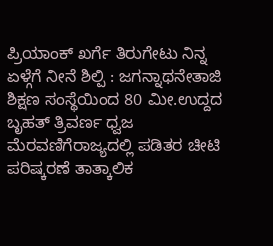ಪ್ರಿಯಾಂಕ್ ಖರ್ಗೆ ತಿರುಗೇಟು ನಿನ್ನ ಏಳ್ಗೆಗೆ ನೀನೆ ಶಿಲ್ಪಿ : ಜಗನ್ನಾಥನೇತಾಜಿ ಶಿಕ್ಷಣ ಸಂಸ್ಥೆಯಿಂದ 80 ಮೀ.ಉದ್ದದ ಬೃಹತ್ ತ್ರಿವರ್ಣ ಧ್ವಜ ಮೆರವಣಿಗೆರಾಜ್ಯದಲ್ಲಿ ಪಡಿತರ ಚೀಟಿ ಪರಿಷ್ಕರಣೆ ತಾತ್ಕಾಲಿಕ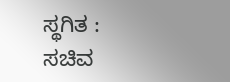ಸ್ಥಗಿತ : ಸಚಿವ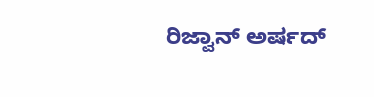ರಿಜ್ವಾನ್ ಅರ್ಷದ್